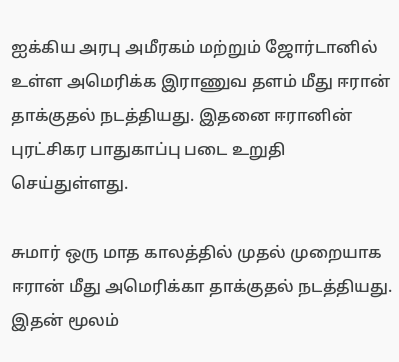ஐக்கிய அரபு அமீரகம் மற்றும் ஜோர்டானில் உள்ள அமெரிக்க இராணுவ தளம் மீது ஈரான் தாக்குதல் நடத்தியது. இதனை ஈரானின் புரட்சிகர பாதுகாப்பு படை உறுதி செய்துள்ளது.

சுமார் ஒரு மாத காலத்தில் முதல் முறையாக ஈரான் மீது அமெரிக்கா தாக்குதல் நடத்தியது. இதன் மூலம்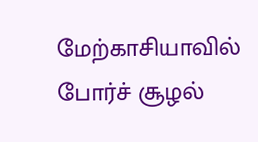மேற்காசியாவில் போர்ச் சூழல்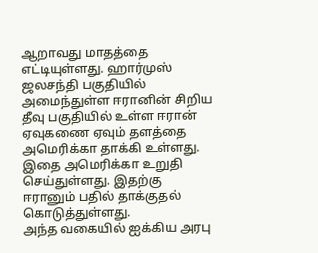ஆறாவது மாதத்தை எட்டியுள்ளது. ஹார்முஸ் ஜலசந்தி பகுதியில் அமைந்துள்ள ஈரானின் சிறிய தீவு பகுதியில் உள்ள ஈரான் ஏவுகணை ஏவும் தளத்தை அமெரிக்கா தாக்கி உள்ளது. இதை அமெரிக்கா உறுதி செய்துள்ளது. இதற்கு ஈரானும் பதில் தாக்குதல் கொடுத்துள்ளது.
அந்த வகையில் ஐக்கிய அரபு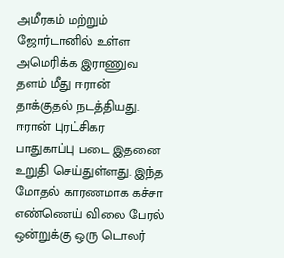அமீரகம் மற்றும் ஜோர்டானில் உள்ள அமெரிக்க இராணுவ தளம் மீது ஈரான் தாக்குதல் நடத்தியது. ஈரான் புரட்சிகர பாதுகாப்பு படை இதனை உறுதி செய்துள்ளது. இந்த மோதல் காரணமாக கச்சா எண்ணெய் விலை பேரல் ஒன்றுக்கு ஒரு டொலர்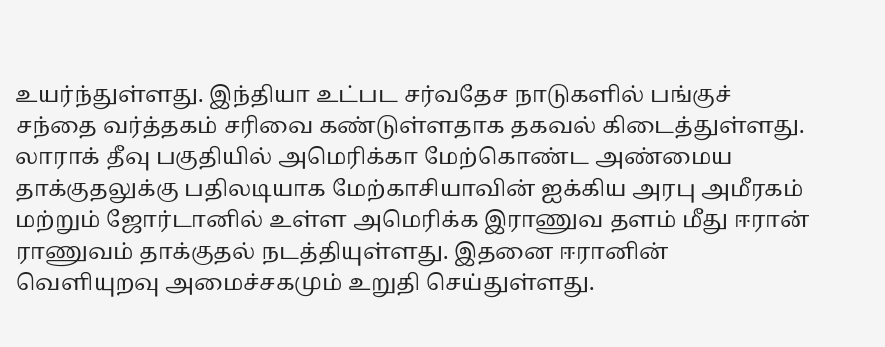உயர்ந்துள்ளது. இந்தியா உட்பட சர்வதேச நாடுகளில் பங்குச் சந்தை வர்த்தகம் சரிவை கண்டுள்ளதாக தகவல் கிடைத்துள்ளது.
லாராக் தீவு பகுதியில் அமெரிக்கா மேற்கொண்ட அண்மைய தாக்குதலுக்கு பதிலடியாக மேற்காசியாவின் ஐக்கிய அரபு அமீரகம் மற்றும் ஜோர்டானில் உள்ள அமெரிக்க இராணுவ தளம் மீது ஈரான் ராணுவம் தாக்குதல் நடத்தியுள்ளது. இதனை ஈரானின் வெளியுறவு அமைச்சகமும் உறுதி செய்துள்ளது.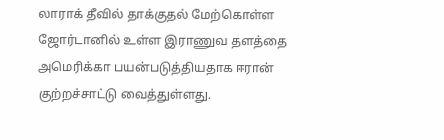லாராக் தீவில் தாக்குதல் மேற்கொள்ள ஜோர்டானில் உள்ள இராணுவ தளத்தை அமெரிக்கா பயன்படுத்தியதாக ஈரான் குற்றச்சாட்டு வைத்துள்ளது.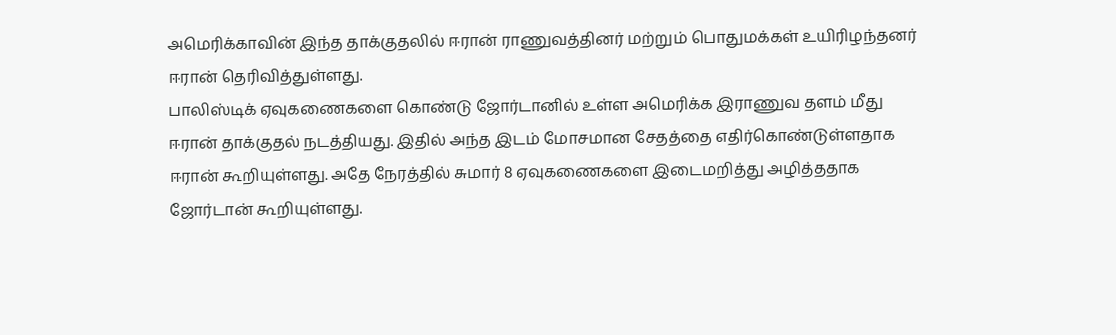அமெரிக்காவின் இந்த தாக்குதலில் ஈரான் ராணுவத்தினர் மற்றும் பொதுமக்கள் உயிரிழந்தனர் ஈரான் தெரிவித்துள்ளது.
பாலிஸ்டிக் ஏவுகணைகளை கொண்டு ஜோர்டானில் உள்ள அமெரிக்க இராணுவ தளம் மீது ஈரான் தாக்குதல் நடத்தியது. இதில் அந்த இடம் மோசமான சேதத்தை எதிர்கொண்டுள்ளதாக ஈரான் கூறியுள்ளது. அதே நேரத்தில் சுமார் 8 ஏவுகணைகளை இடைமறித்து அழித்ததாக ஜோர்டான் கூறியுள்ளது.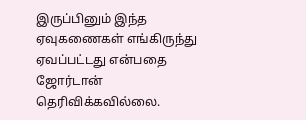இருப்பினும் இந்த ஏவுகணைகள் எங்கிருந்து ஏவப்பட்டது என்பதை ஜோர்டான் தெரிவிக்கவில்லை.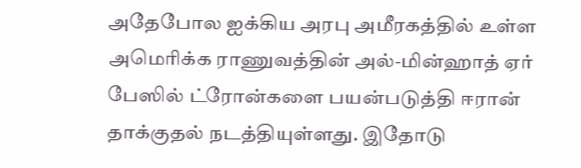அதேபோல ஐக்கிய அரபு அமீரகத்தில் உள்ள அமெரிக்க ராணுவத்தின் அல்-மின்ஹாத் ஏர் பேஸில் ட்ரோன்களை பயன்படுத்தி ஈரான் தாக்குதல் நடத்தியுள்ளது. இதோடு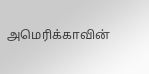அமெரிக்காவின்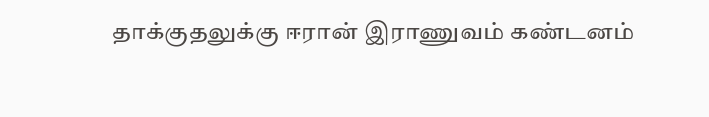தாக்குதலுக்கு ஈரான் இராணுவம் கண்டனம்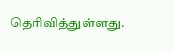தெரிவித்துள்ளது.